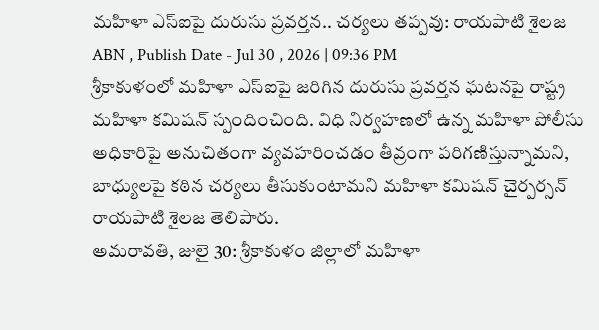మహిళా ఎస్ఐపై దురుసు ప్రవర్తన.. చర్యలు తప్పవు: రాయపాటి శైలజ
ABN , Publish Date - Jul 30 , 2026 | 09:36 PM
శ్రీకాకుళంలో మహిళా ఎస్ఐపై జరిగిన దురుసు ప్రవర్తన ఘటనపై రాష్ట్ర మహిళా కమిషన్ స్పందించింది. విధి నిర్వహణలో ఉన్న మహిళా పోలీసు అధికారిపై అనుచితంగా వ్యవహరించడం తీవ్రంగా పరిగణిస్తున్నామని, బాధ్యులపై కఠిన చర్యలు తీసుకుంటామని మహిళా కమిషన్ చైర్పర్సన్ రాయపాటి శైలజ తెలిపారు.
అమరావతి, జులై 30: శ్రీకాకుళం జిల్లాలో మహిళా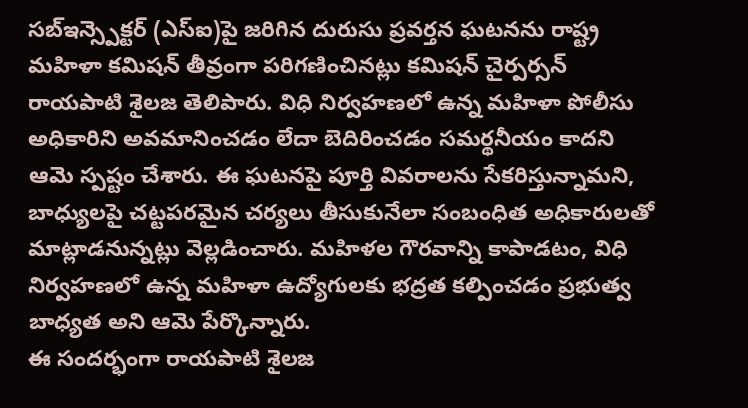సబ్ఇన్స్పెక్టర్ (ఎస్ఐ)పై జరిగిన దురుసు ప్రవర్తన ఘటనను రాష్ట్ర మహిళా కమిషన్ తీవ్రంగా పరిగణించినట్లు కమిషన్ చైర్పర్సన్ రాయపాటి శైలజ తెలిపారు. విధి నిర్వహణలో ఉన్న మహిళా పోలీసు అధికారిని అవమానించడం లేదా బెదిరించడం సమర్థనీయం కాదని ఆమె స్పష్టం చేశారు. ఈ ఘటనపై పూర్తి వివరాలను సేకరిస్తున్నామని, బాధ్యులపై చట్టపరమైన చర్యలు తీసుకునేలా సంబంధిత అధికారులతో మాట్లాడనున్నట్లు వెల్లడించారు. మహిళల గౌరవాన్ని కాపాడటం, విధి నిర్వహణలో ఉన్న మహిళా ఉద్యోగులకు భద్రత కల్పించడం ప్రభుత్వ బాధ్యత అని ఆమె పేర్కొన్నారు.
ఈ సందర్భంగా రాయపాటి శైలజ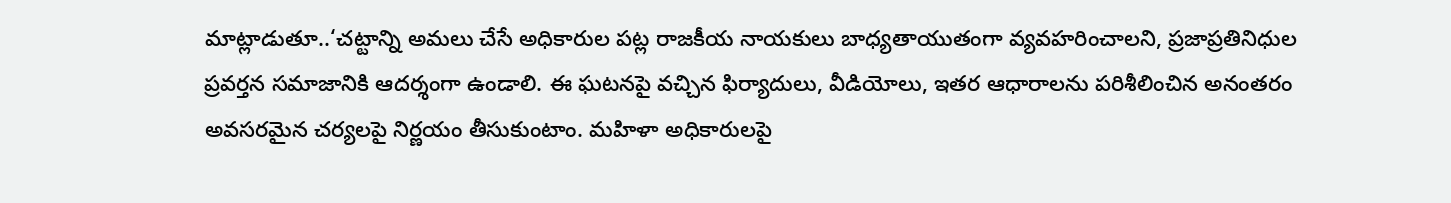మాట్లాడుతూ..‘చట్టాన్ని అమలు చేసే అధికారుల పట్ల రాజకీయ నాయకులు బాధ్యతాయుతంగా వ్యవహరించాలని, ప్రజాప్రతినిధుల ప్రవర్తన సమాజానికి ఆదర్శంగా ఉండాలి. ఈ ఘటనపై వచ్చిన ఫిర్యాదులు, వీడియోలు, ఇతర ఆధారాలను పరిశీలించిన అనంతరం అవసరమైన చర్యలపై నిర్ణయం తీసుకుంటాం. మహిళా అధికారులపై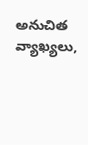అనుచిత వ్యాఖ్యలు,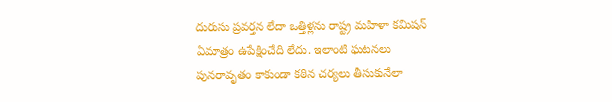దురుసు ప్రవర్తన లేదా ఒత్తిళ్లను రాష్ట్ర మహిళా కమిషన్ ఏమాత్రం ఉపేక్షించేది లేదు. ఇలాంటి ఘటనలు పునరావృతం కాకుండా కఠిన చర్యలు తీసుకునేలా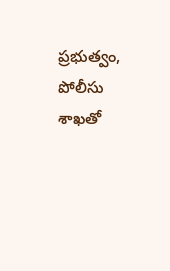ప్రభుత్వం, పోలీసు శాఖతో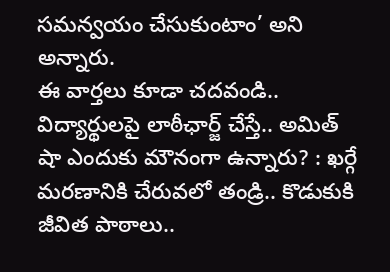సమన్వయం చేసుకుంటాం’ అని అన్నారు.
ఈ వార్తలు కూడా చదవండి..
విద్యార్థులపై లాఠీఛార్జ్ చేస్తే.. అమిత్ షా ఎందుకు మౌనంగా ఉన్నారు? : ఖర్గే
మరణానికి చేరువలో తండ్రి.. కొడుకుకి జీవిత పాఠాలు..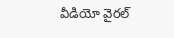వీడియో వైరల్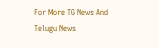For More TG News And Telugu News